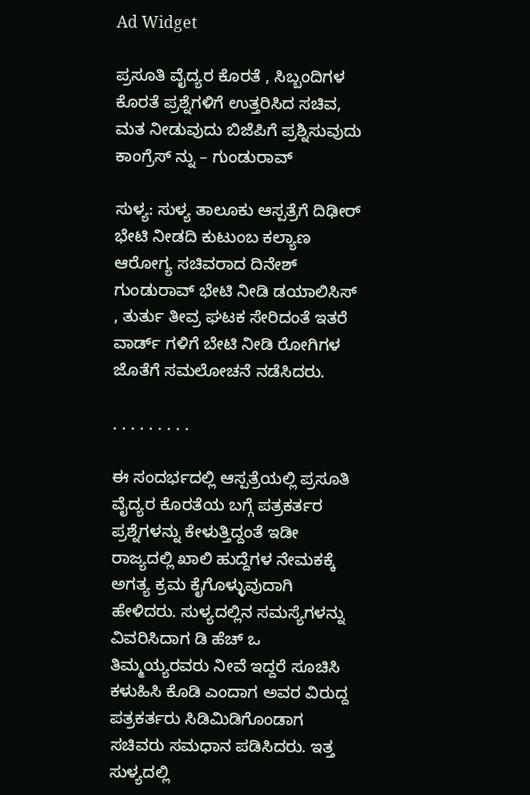Ad Widget

ಪ್ರಸೂತಿ ವೈದ್ಯರ ಕೊರತೆ , ಸಿಬ್ಬಂದಿಗಳ ಕೊರತೆ ಪ್ರಶ್ನೆಗಳಿಗೆ ಉತ್ತರಿಸಿದ ಸಚಿವ, ಮತ ನೀಡುವುದು ಬಿಜೆಪಿಗೆ ಪ್ರಶ್ನಿಸುವುದು ಕಾಂಗ್ರೆಸ್ ನ್ನು – ಗುಂಡುರಾವ್

ಸುಳ್ಯ: ಸುಳ್ಯ ತಾಲೂಕು ಆಸ್ಪತ್ರೆಗೆ ದಿಢೀರ್ ಭೇಟಿ ನೀಡದಿ ಕುಟುಂಬ ಕಲ್ಯಾಣ ಆರೋಗ್ಯ ಸಚಿವರಾದ ದಿನೇಶ್ ಗುಂಡುರಾವ್ ಭೇಟಿ ನೀಡಿ ಡಯಾಲಿಸಿಸ್ , ತುರ್ತು ತೀವ್ರ ಘಟಕ ಸೇರಿದಂತೆ ಇತರೆ ವಾರ್ಡ್ ಗಳಿಗೆ ಬೇಟಿ ನೀಡಿ ರೋಗಿಗಳ ಜೊತೆಗೆ ಸಮಲೋಚನೆ ನಡೆಸಿದರು.

. . . . . . . . .

ಈ ಸಂದರ್ಭದಲ್ಲಿ ಆಸ್ಪತ್ರೆಯಲ್ಲಿ ಪ್ರಸೂತಿ ವೈದ್ಯರ ಕೊರತೆಯ ಬಗ್ಗೆ ಪತ್ರಕರ್ತರ ಪ್ರಶ್ನೆಗಳನ್ನು ಕೇಳುತ್ತಿದ್ದಂತೆ ಇಡೀ ರಾಜ್ಯದಲ್ಲಿ ಖಾಲಿ ಹುದ್ದೆಗಳ ನೇಮಕಕ್ಕೆ ಅಗತ್ಯ ಕ್ರಮ ಕೈಗೊಳ್ಳುವುದಾಗಿ ಹೇಳಿದರು. ಸುಳ್ಯದಲ್ಲಿನ ಸಮಸ್ಯೆಗಳನ್ನು ವಿವರಿಸಿದಾಗ ಡಿ ಹೆಚ್ ಒ ತಿಮ್ಮಯ್ಯರವರು ನೀವೆ ಇದ್ದರೆ ಸೂಚಿಸಿ ಕಳುಹಿಸಿ ಕೊಡಿ ಎಂದಾಗ ಅವರ ವಿರುದ್ದ ಪತ್ರಕರ್ತರು ಸಿಡಿಮಿಡಿಗೊಂಡಾಗ ಸಚಿವರು ಸಮಧಾನ ಪಡಿಸಿದರು. ಇತ್ತ ಸುಳ್ಯದಲ್ಲಿ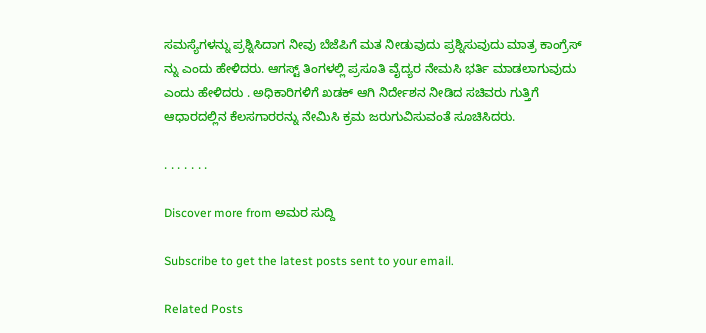ಸಮಸ್ಯೆಗಳನ್ನು ಪ್ರಶ್ನಿಸಿದಾಗ ನೀವು ಬೆಜೆಪಿಗೆ ಮತ ನೀಡುವುದು ಪ್ರಶ್ನಿಸುವುದು ಮಾತ್ರ ಕಾಂಗ್ರೆಸ್ ನ್ನು ಎಂದು ಹೇಳಿದರು. ಆಗಸ್ಟ್ ತಿಂಗಳಲ್ಲಿ ಪ್ರಸೂತಿ ವೈದ್ಯರ ನೇಮಸಿ ಭರ್ತಿ ಮಾಡಲಾಗುವುದು ಎಂದು ಹೇಳಿದರು . ಅಧಿಕಾರಿಗಳಿಗೆ ಖಡಕ್ ಆಗಿ ನಿರ್ದೇಶನ ನೀಡಿದ ಸಚಿವರು ಗುತ್ತಿಗೆ ಆಧಾರದಲ್ಲಿನ ಕೆಲಸಗಾರರನ್ನು ನೇಮಿಸಿ ಕ್ರಮ ಜರುಗುವಿಸುವಂತೆ ಸೂಚಿಸಿದರು.

. . . . . . .

Discover more from ಅಮರ ಸುದ್ದಿ

Subscribe to get the latest posts sent to your email.

Related Posts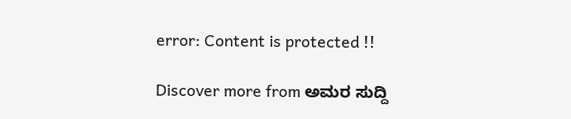error: Content is protected !!

Discover more from ಅಮರ ಸುದ್ದಿ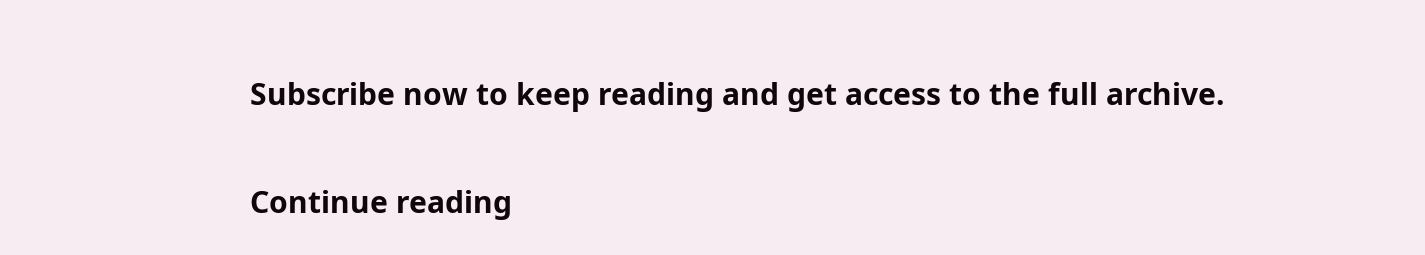Subscribe now to keep reading and get access to the full archive.

Continue reading